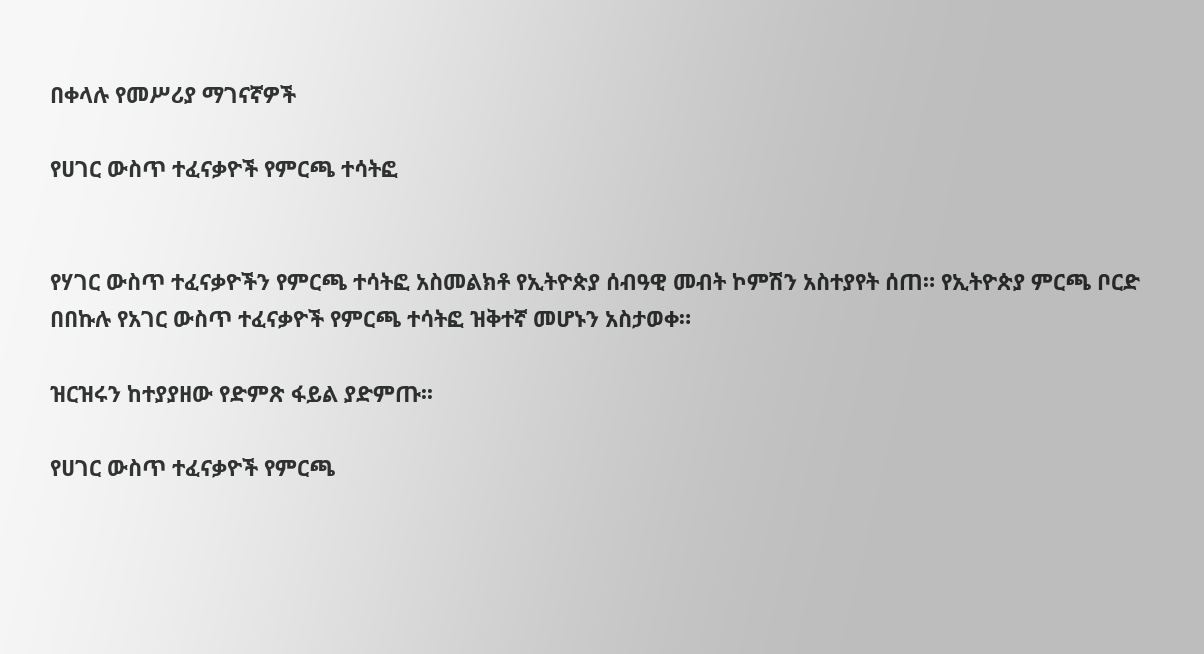በቀላሉ የመሥሪያ ማገናኛዎች

የሀገር ውስጥ ተፈናቃዮች የምርጫ ተሳትፎ


የሃገር ውስጥ ተፈናቃዮችን የምርጫ ተሳትፎ አስመልክቶ የኢትዮጵያ ሰብዓዊ መብት ኮምሽን አስተያየት ሰጠ። የኢትዮጵያ ምርጫ ቦርድ በበኩሉ የአገር ውስጥ ተፈናቃዮች የምርጫ ተሳትፎ ዝቅተኛ መሆኑን አስታወቀ።

ዝርዝሩን ከተያያዘው የድምጽ ፋይል ያድምጡ፡፡

የሀገር ውስጥ ተፈናቃዮች የምርጫ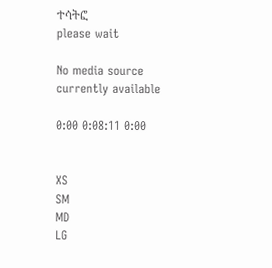ተሳትፎ
please wait

No media source currently available

0:00 0:08:11 0:00


XS
SM
MD
LG